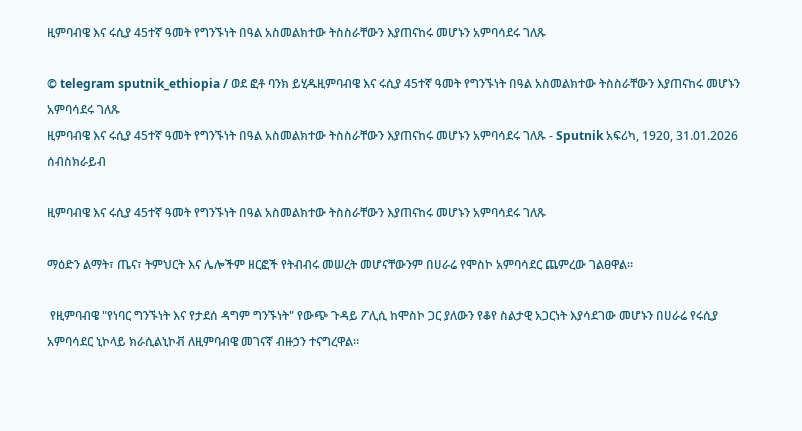ዚምባብዌ እና ሩሲያ 45ተኛ ዓመት የግንኙነት በዓል አስመልክተው ትስስራቸውን እያጠናከሩ መሆኑን አምባሳደሩ ገለጹ

© telegram sputnik_ethiopia / ወደ ፎቶ ባንክ ይሂዱዚምባብዌ እና ሩሲያ 45ተኛ ዓመት የግንኙነት በዓል አስመልክተው ትስስራቸውን እያጠናከሩ መሆኑን አምባሳደሩ ገለጹ
ዚምባብዌ እና ሩሲያ 45ተኛ ዓመት የግንኙነት በዓል አስመልክተው ትስስራቸውን እያጠናከሩ መሆኑን አምባሳደሩ ገለጹ - Sputnik አፍሪካ, 1920, 31.01.2026
ሰብስክራይብ

ዚምባብዌ እና ሩሲያ 45ተኛ ዓመት የግንኙነት በዓል አስመልክተው ትስስራቸውን እያጠናከሩ መሆኑን አምባሳደሩ ገለጹ

ማዕድን ልማት፣ ጤና፣ ትምህርት እና ሌሎችም ዘርፎች የትብብሩ መሠረት መሆናቸውንም በሀራሬ የሞስኮ አምባሳደር ጨምረው ገልፀዋል።

 የዚምባብዌ "የነባር ግንኙነት እና የታደሰ ዳግም ግንኙነት" የውጭ ጉዳይ ፖሊሲ ከሞስኮ ጋር ያለውን የቆየ ስልታዊ አጋርነት እያሳደገው መሆኑን በሀራሬ የሩሲያ አምባሳደር ኒኮላይ ክራሲልኒኮቭ ለዚምባብዌ መገናኛ ብዙኃን ተናግረዋል።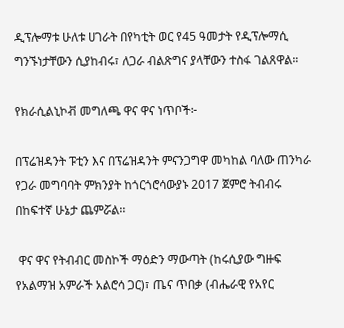ዲፕሎማቱ ሁለቱ ሀገራት በየካቲት ወር የ45 ዓመታት የዲፕሎማሲ ግንኙነታቸውን ሲያከብሩ፣ ለጋራ ብልጽግና ያላቸውን ተስፋ ገልጸዋል።

የክራሲልኒኮቭ መግለጫ ዋና ዋና ነጥቦች፦

በፕሬዝዳንት ፑቲን እና በፕሬዝዳንት ምናንጋግዋ መካከል ባለው ጠንካራ የጋራ መግባባት ምክንያት ከጎርጎሮሳውያኑ 2017 ጀምሮ ትብብሩ በከፍተኛ ሁኔታ ጨምሯል፡፡

 ዋና ዋና የትብብር መስኮች ማዕድን ማውጣት (ከሩሲያው ግዙፍ የአልማዝ አምራች አልሮሳ ጋር)፣ ጤና ጥበቃ (ብሔራዊ የአየር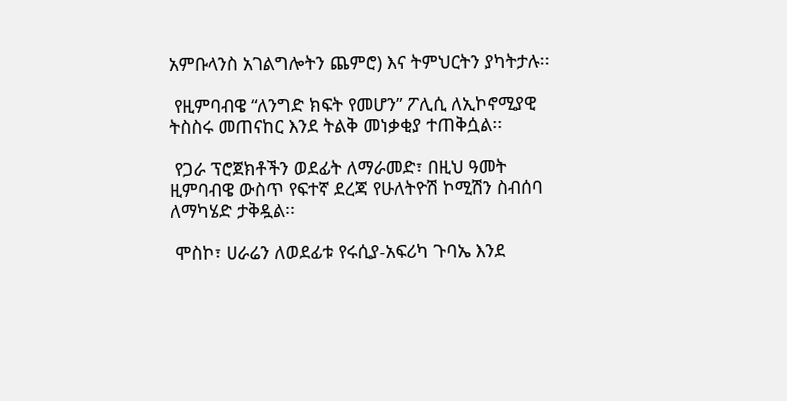አምቡላንስ አገልግሎትን ጨምሮ) እና ትምህርትን ያካትታሉ፡፡

 የዚምባብዌ “ለንግድ ክፍት የመሆን” ፖሊሲ ለኢኮኖሚያዊ ትስስሩ መጠናከር እንደ ትልቅ መነቃቂያ ተጠቅሷል፡፡

 የጋራ ፕሮጀክቶችን ወደፊት ለማራመድ፣ በዚህ ዓመት ዚምባብዌ ውስጥ የፍተኛ ደረጃ የሁለትዮሽ ኮሚሽን ስብሰባ ለማካሄድ ታቅዷል፡፡

 ሞስኮ፣ ሀራሬን ለወደፊቱ የሩሲያ-አፍሪካ ጉባኤ እንደ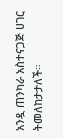አንዷ ጠንካራ አስተናጋጅ ሀገር ትመለከታታለች።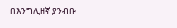በእንግሊዘኛ ያንብቡ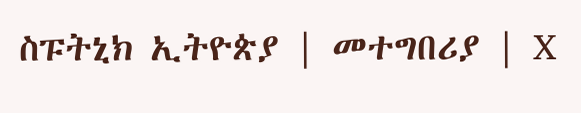ስፑትኒክ ኢትዮጵያ | መተግበሪያ | X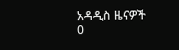አዳዲስ ዜናዎች
0